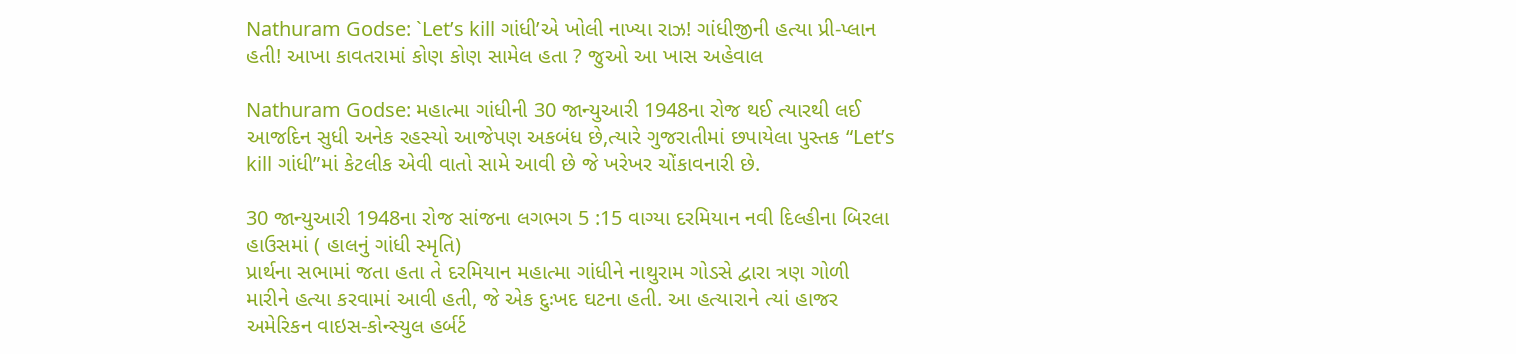Nathuram Godse: `Let’s kill ગાંધી’એ ખોલી નાખ્યા રાઝ! ગાંધીજીની હત્યા પ્રી-પ્લાન હતી! આખા કાવતરામાં કોણ કોણ સામેલ હતા ? જુઓ આ ખાસ અહેવાલ

Nathuram Godse: મહાત્મા ગાંધીની 30 જાન્યુઆરી 1948ના રોજ થઈ ત્યારથી લઈ આજદિન સુધી અનેક રહસ્યો આજેપણ અકબંધ છે,ત્યારે ગુજરાતીમાં છપાયેલા પુસ્તક “Let’s kill ગાંધી”માં કેટલીક એવી વાતો સામે આવી છે જે ખરેખર ચોંકાવનારી છે.

30 જાન્યુઆરી 1948ના રોજ સાંજના લગભગ 5 :15 વાગ્યા દરમિયાન નવી દિલ્હીના બિરલા હાઉસમાં ( હાલનું ગાંધી સ્મૃતિ)
પ્રાર્થના સભામાં જતા હતા તે દરમિયાન મહાત્મા ગાંધીને નાથુરામ ગોડસે દ્વારા ત્રણ ગોળી મારીને હત્યા કરવામાં આવી હતી, જે એક દુઃખદ ઘટના હતી. આ હત્યારાને ત્યાં હાજર અમેરિકન વાઇસ-કોન્સ્યુલ હર્બર્ટ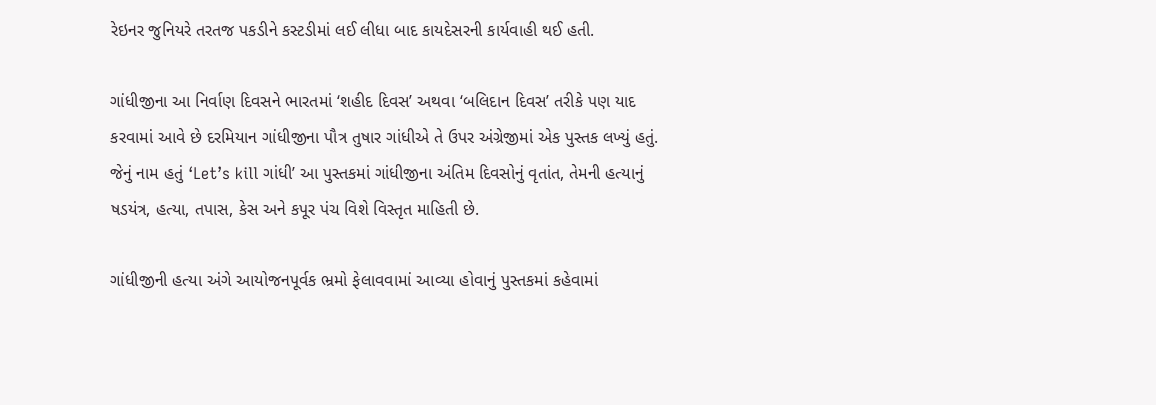રેઇનર જુનિયરે તરતજ પકડીને કસ્ટડીમાં લઈ લીધા બાદ કાયદેસરની કાર્યવાહી થઈ હતી.

ગાંધીજીના આ નિર્વાણ દિવસને ભારતમાં ‘શહીદ દિવસ’ અથવા ‘બલિદાન દિવસ’ તરીકે પણ યાદ કરવામાં આવે છે દરમિયાન ગાંધીજીના પૌત્ર તુષાર ગાંધીએ તે ઉપર અંગ્રેજીમાં એક પુસ્તક લખ્યું હતું. જેનું નામ હતું ‘Let’s kill ગાંધી’ આ પુસ્તકમાં ગાંધીજીના અંતિમ દિવસોનું વૃતાંત, તેમની હત્યાનું ષડયંત્ર, હત્યા, તપાસ, કેસ અને કપૂર પંચ વિશે વિસ્તૃત માહિતી છે.

ગાંધીજીની હત્યા અંગે આયોજનપૂર્વક ભ્રમો ફેલાવવામાં આવ્યા હોવાનું પુસ્તકમાં કહેવામાં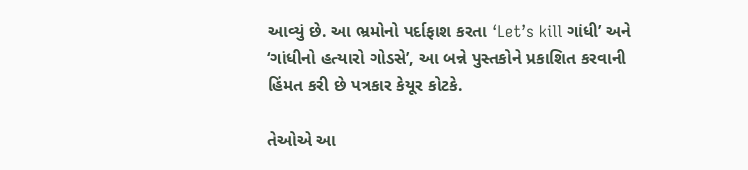આવ્યું છે. આ ભ્રમોનો પર્દાફાશ કરતા ‘Let’s kill ગાંધી’ અને ‘ગાંધીનો હત્યારો ગોડસે’, આ બન્ને પુસ્તકોને પ્રકાશિત કરવાની હિંમત કરી છે પત્રકાર કેયૂર કોટકે.

તેઓએ આ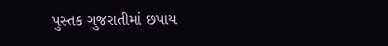પુસ્તક ગુજરાતીમાં છપાય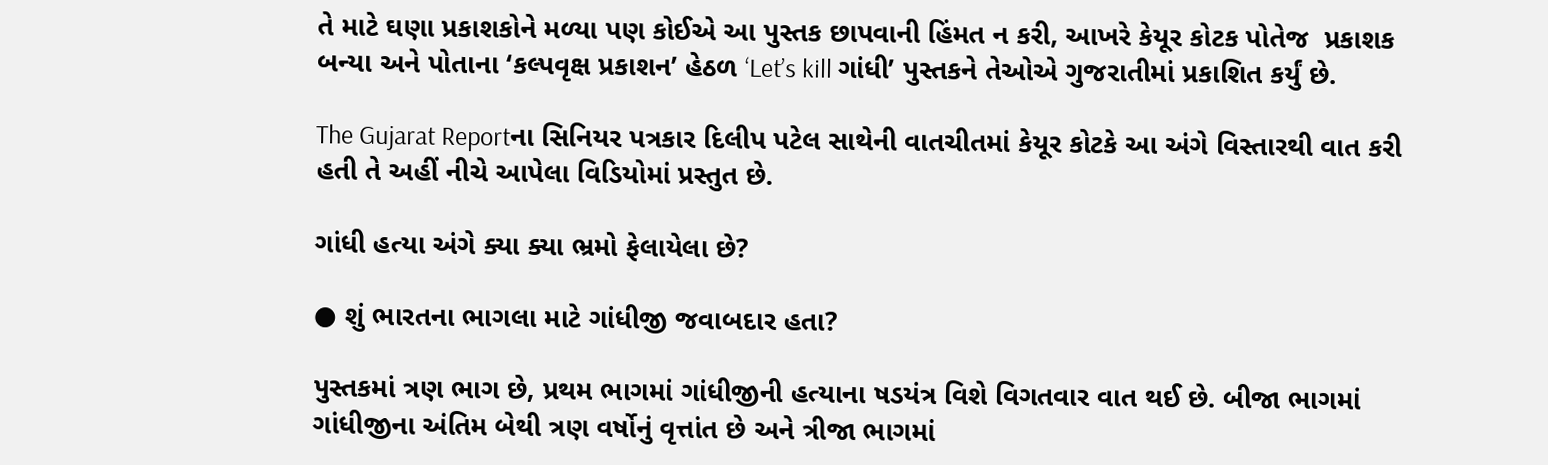તે માટે ઘણા પ્રકાશકોને મળ્યા પણ કોઈએ આ પુસ્તક છાપવાની હિંમત ન કરી, આખરે કેયૂર કોટક પોતેજ  પ્રકાશક બન્યા અને પોતાના ‘કલ્પવૃક્ષ પ્રકાશન’ હેઠળ ‘Let’s kill ગાંધી’ પુસ્તકને તેઓએ ગુજરાતીમાં પ્રકાશિત કર્યું છે.

The Gujarat Reportના સિનિયર પત્રકાર દિલીપ પટેલ સાથેની વાતચીતમાં કેયૂર કોટકે આ અંગે વિસ્તારથી વાત કરી હતી તે અહીં નીચે આપેલા વિડિયોમાં પ્રસ્તુત છે.

ગાંધી હત્યા અંગે ક્યા ક્યા ભ્રમો ફેલાયેલા છે?

● શું ભારતના ભાગલા માટે ગાંધીજી જવાબદાર હતા?

પુસ્તકમાં ત્રણ ભાગ છે, પ્રથમ ભાગમાં ગાંધીજીની હત્યાના ષડયંત્ર વિશે વિગતવાર વાત થઈ છે. બીજા ભાગમાં ગાંધીજીના અંતિમ બેથી ત્રણ વર્ષોનું વૃત્તાંત છે અને ત્રીજા ભાગમાં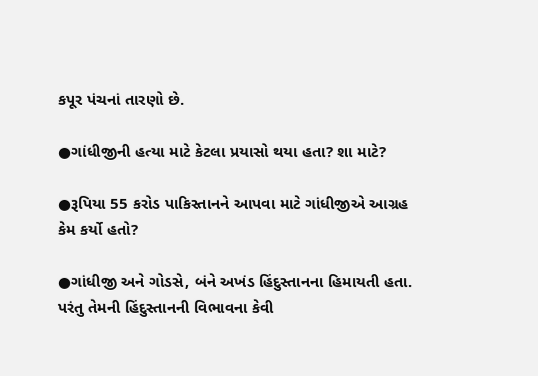કપૂર પંચનાં તારણો છે.

●ગાંધીજીની હત્યા માટે કેટલા પ્રયાસો થયા હતા? શા માટે?

●રૂપિયા 55 કરોડ પાકિસ્તાનને આપવા માટે ગાંધીજીએ આગ્રહ કેમ કર્યો હતો?

●ગાંધીજી અને ગોડસે, બંને અખંડ હિંદુસ્તાનના હિમાયતી હતા. પરંતુ તેમની હિંદુસ્તાનની વિભાવના કેવી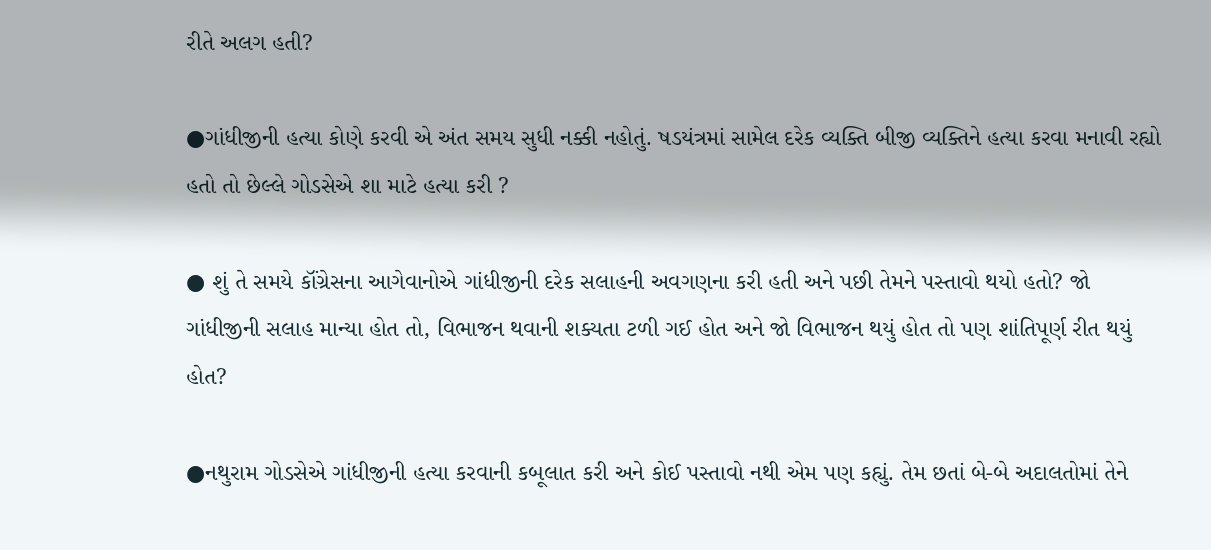રીતે અલગ હતી?

●ગાંધીજીની હત્યા કોણે કરવી એ અંત સમય સુધી નક્કી નહોતું. ષડયંત્રમાં સામેલ દરેક વ્યક્તિ બીજી વ્યક્તિને હત્યા કરવા મનાવી રહ્યો હતો તો છેલ્લે ગોડસેએ શા માટે હત્યા કરી ?

● શું તે સમયે કૉંગ્રેસના આગેવાનોએ ગાંધીજીની દરેક સલાહની અવગણના કરી હતી અને પછી તેમને પસ્તાવો થયો હતો? જો ગાંધીજીની સલાહ માન્યા હોત તો, વિભાજન થવાની શક્યતા ટળી ગઈ હોત અને જો વિભાજન થયું હોત તો પણ શાંતિપૂર્ણ રીત થયું હોત?

●નથુરામ ગોડસેએ ગાંધીજીની હત્યા કરવાની કબૂલાત કરી અને કોઈ પસ્તાવો નથી એમ પણ કહ્યું. તેમ છતાં બે-બે અદાલતોમાં તેને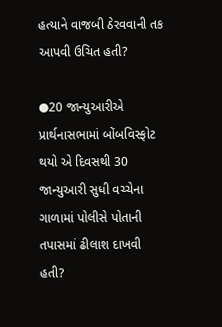હત્યાને વાજબી ઠેરવવાની તક આપવી ઉચિત હતી?

●20 જાન્યુઆરીએ પ્રાર્થનાસભામાં બોંબવિસ્ફોટ થયો એ દિવસથી 30 જાન્યુઆરી સુધી વચ્ચેના ગાળામાં પોલીસે પોતાની તપાસમાં ઢીલાશ દાખવી હતી?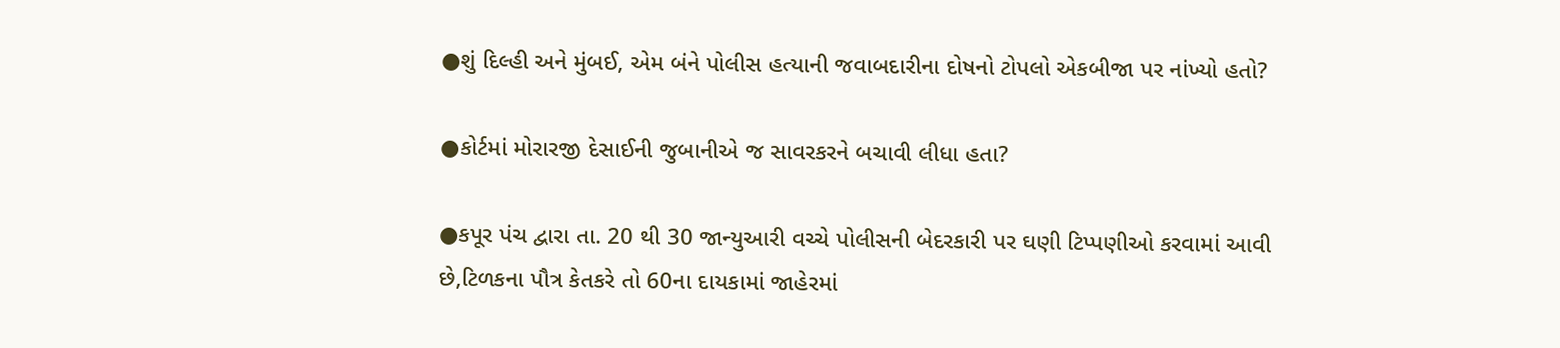●શું દિલ્હી અને મુંબઈ, એમ બંને પોલીસ હત્યાની જવાબદારીના દોષનો ટોપલો એકબીજા પર નાંખ્યો હતો?

●કોર્ટમાં મોરારજી દેસાઈની જુબાનીએ જ સાવરકરને બચાવી લીધા હતા?

●કપૂર પંચ દ્વારા તા. 20 થી 30 જાન્યુઆરી વચ્ચે પોલીસની બેદરકારી પર ઘણી ટિપ્પણીઓ કરવામાં આવી છે,ટિળકના પૌત્ર કેતકરે તો 60ના દાયકામાં જાહેરમાં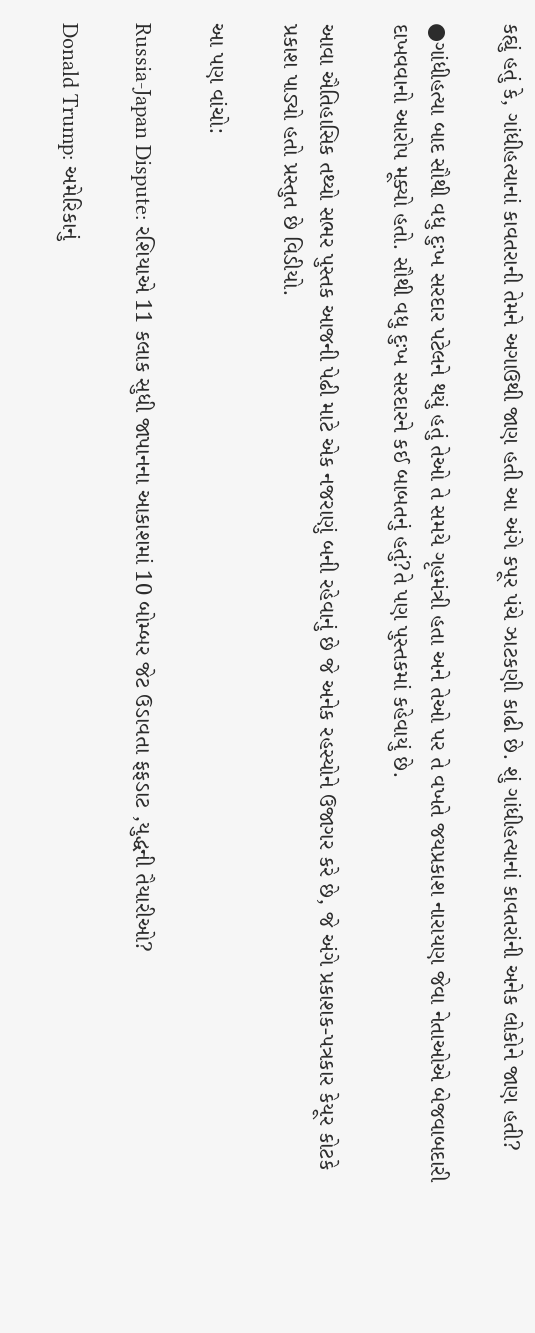કહ્યું હતું કે, ગાંધીહત્યાનાં કાવતરાની તેમને અગાઉથી જાણ હતી આ અંગે કપૂર પંચે ઝાટકણી કાઢી છે. શું ગાંધીહત્યાનાં કાવતરાંની અનેક લોકોને જાણ હતી?

●ગાંધીહત્યા બાદ સૌથી વધુ દુઃખ સરદાર પટેલને થયું હતું તેઓ તે સમયે ગૃહમંત્રી હતા અને તેઓ પર તે વખતે જયપ્રકાશ નારાયણ જેવા નેતાઓએ બેજવાબદારી દાખવવાનો આરોપ મૂક્યો હતો. સૌથી વધુ દુઃખ સરદારને કઈ બાબતનું હતું?તે પણ પુસ્તકમાં કહેવાયું છે.

આવા ઐતિહાસિક તથ્યો સભર પુસ્તક આજની પેઢી માટે એક નજરાણું બની રહેવાનું છે જે અનેક રહસ્યોને ઉજાગર કરે છે, જે અંગે પ્રકાશક-પત્રકાર કેયૂર કોટકે પ્રકાશ પાડ્યો હતો પ્રસ્તુત છે વિડીયો.

આ પણ વાંચો:

Russia-Japan Dispute: રશિયાએ 11 કલાક સુધી જાપાનના આકાશમાં 10 બોમ્બર જેટ ઉડાવતા ફફડાટ ,યુદ્ધની તૈયારીઓ?

Donald Trump: અમેરિકાનું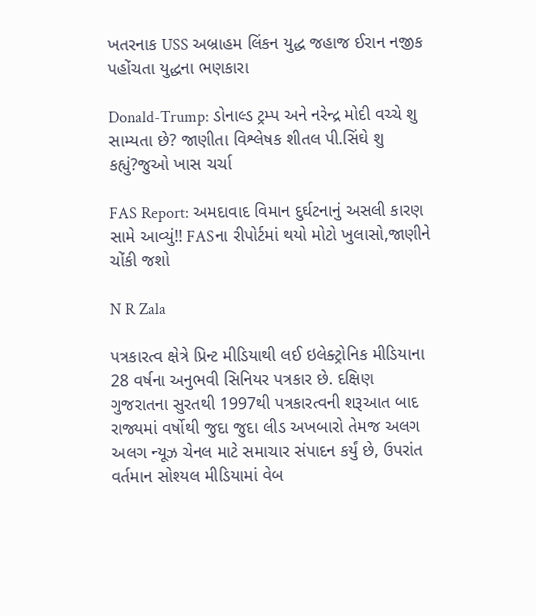ખતરનાક USS અબ્રાહમ લિંકન યુદ્ધ જહાજ ઈરાન નજીક પહોંચતા યુદ્ધના ભણકારા

Donald-Trump: ડોનાલ્ડ ટ્રમ્પ અને નરેન્દ્ર મોદી વચ્ચે શુ સામ્યતા છે? જાણીતા વિશ્લેષક શીતલ પી.સિંઘે શુ કહ્યું?જુઓ ખાસ ચર્ચા

FAS Report: અમદાવાદ વિમાન દુર્ઘટનાનું અસલી કારણ સામે આવ્યું!! FASના રીપોર્ટમાં થયો મોટો ખુલાસો,જાણીને ચોંકી જશો

N R Zala

પત્રકારત્વ ક્ષેત્રે પ્રિન્ટ મીડિયાથી લઈ ઇલેક્ટ્રોનિક મીડિયાના 28 વર્ષના અનુભવી સિનિયર પત્રકાર છે. દક્ષિણ ગુજરાતના સુરતથી 1997થી પત્રકારત્વની શરૂઆત બાદ રાજ્યમાં વર્ષોથી જુદા જુદા લીડ અખબારો તેમજ અલગ અલગ ન્યૂઝ ચેનલ માટે સમાચાર સંપાદન કર્યું છે, ઉપરાંત વર્તમાન સોશ્યલ મીડિયામાં વેબ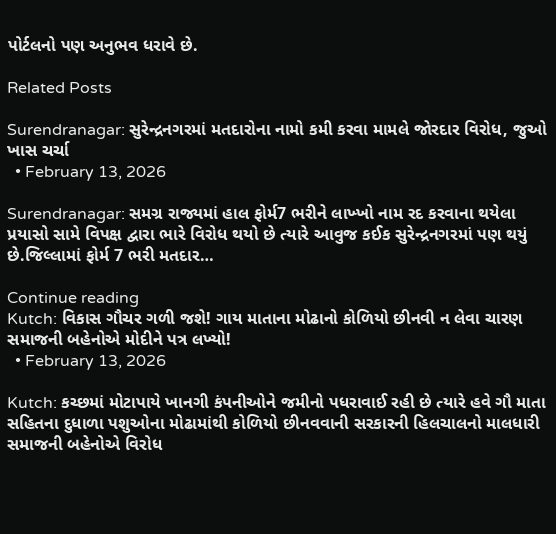પોર્ટલનો પણ અનુભવ ધરાવે છે.

Related Posts

Surendranagar: સુરેન્દ્રનગરમાં મતદારોના નામો કમી કરવા મામલે જોરદાર વિરોધ, જુઓ ખાસ ચર્ચા
  • February 13, 2026

Surendranagar: સમગ્ર રાજ્યમાં હાલ ફોર્મ7 ભરીને લાખ્ખો નામ રદ કરવાના થયેલા પ્રયાસો સામે વિપક્ષ દ્વારા ભારે વિરોધ થયો છે ત્યારે આવુજ કઈક સુરેન્દ્રનગરમાં પણ થયું છે.જિલ્લામાં ફોર્મ 7 ભરી મતદાર…

Continue reading
Kutch: વિકાસ ગૌચર ગળી જશે! ગાય માતાના મોઢાનો કોળિયો છીનવી ન લેવા ચારણ સમાજની બહેનોએ મોદીને પત્ર લખ્યો!
  • February 13, 2026

Kutch: કચ્છમાં મોટાપાયે ખાનગી કંપનીઓને જમીનો પધરાવાઈ રહી છે ત્યારે હવે ગૌ માતા સહિતના દુધાળા પશુઓના મોઢામાંથી કોળિયો છીનવવાની સરકારની હિલચાલનો માલધારી સમાજની બહેનોએ વિરોધ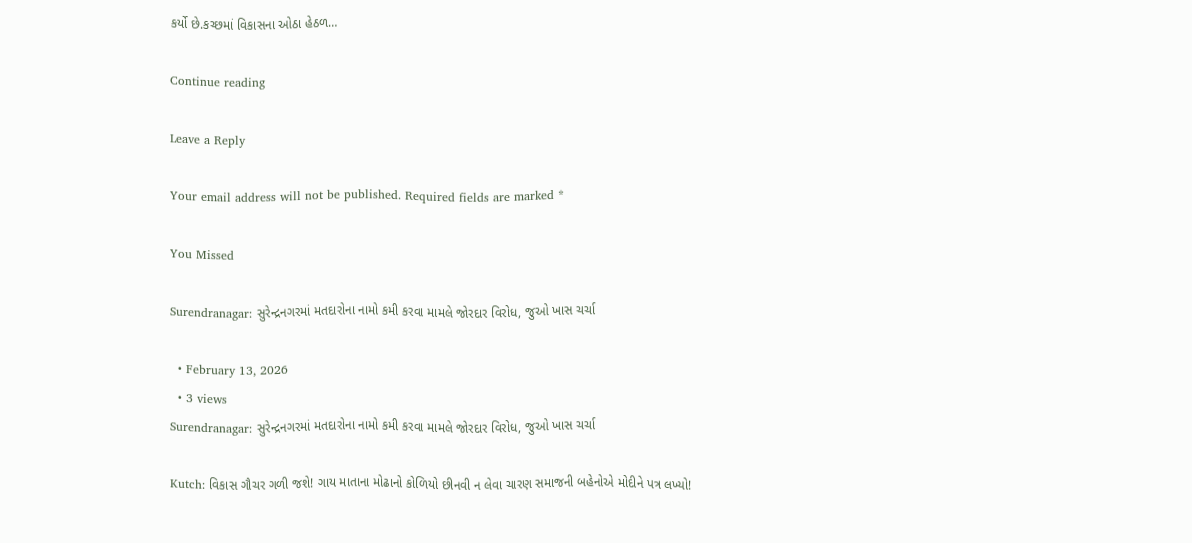કર્યો છે.કચ્છમાં વિકાસના ઓઠા હેઠળ…

Continue reading

Leave a Reply

Your email address will not be published. Required fields are marked *

You Missed

Surendranagar: સુરેન્દ્રનગરમાં મતદારોના નામો કમી કરવા મામલે જોરદાર વિરોધ, જુઓ ખાસ ચર્ચા

  • February 13, 2026
  • 3 views
Surendranagar: સુરેન્દ્રનગરમાં મતદારોના નામો કમી કરવા મામલે જોરદાર વિરોધ, જુઓ ખાસ ચર્ચા

Kutch: વિકાસ ગૌચર ગળી જશે! ગાય માતાના મોઢાનો કોળિયો છીનવી ન લેવા ચારણ સમાજની બહેનોએ મોદીને પત્ર લખ્યો!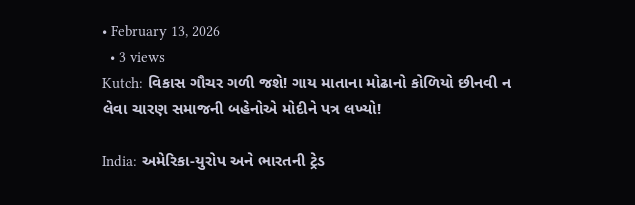• February 13, 2026
  • 3 views
Kutch: વિકાસ ગૌચર ગળી જશે! ગાય માતાના મોઢાનો કોળિયો છીનવી ન લેવા ચારણ સમાજની બહેનોએ મોદીને પત્ર લખ્યો!

India: અમેરિકા-યુરોપ અને ભારતની ટ્રેડ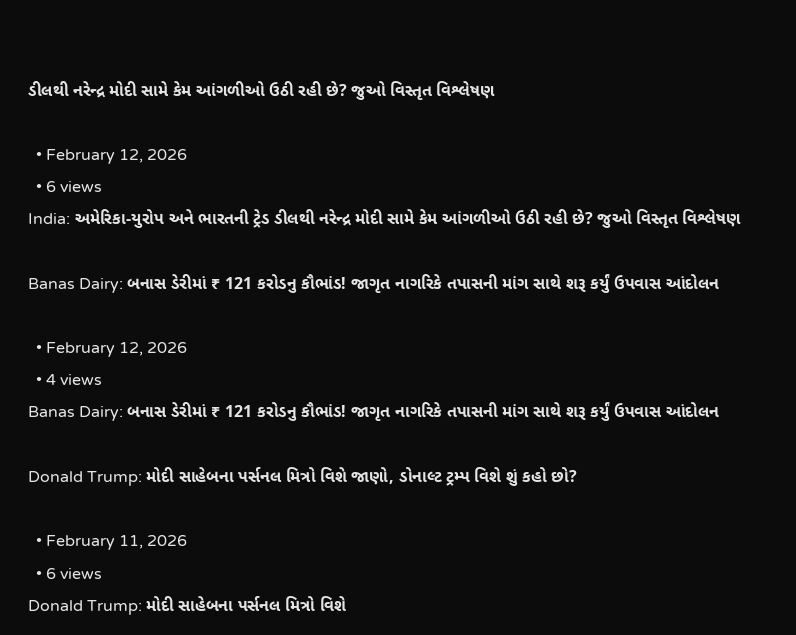ડીલથી નરેન્દ્ર મોદી સામે કેમ આંગળીઓ ઉઠી રહી છે? જુઓ વિસ્તૃત વિશ્લેષણ

  • February 12, 2026
  • 6 views
India: અમેરિકા-યુરોપ અને ભારતની ટ્રેડ ડીલથી નરેન્દ્ર મોદી સામે કેમ આંગળીઓ ઉઠી રહી છે? જુઓ વિસ્તૃત વિશ્લેષણ

Banas Dairy: બનાસ ડેરીમાં ₹ 121 કરોડનુ કૌભાંડ! જાગૃત નાગરિકે તપાસની માંગ સાથે શરૂ કર્યું ઉપવાસ આંદોલન

  • February 12, 2026
  • 4 views
Banas Dairy: બનાસ ડેરીમાં ₹ 121 કરોડનુ કૌભાંડ! જાગૃત નાગરિકે તપાસની માંગ સાથે શરૂ કર્યું ઉપવાસ આંદોલન

Donald Trump: મોદી સાહેબના પર્સનલ મિત્રો વિશે જાણો, ડોનાલ્ટ ટ્રમ્પ વિશે શું કહો છો?

  • February 11, 2026
  • 6 views
Donald Trump: મોદી સાહેબના પર્સનલ મિત્રો વિશે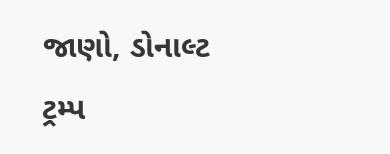જાણો, ડોનાલ્ટ ટ્રમ્પ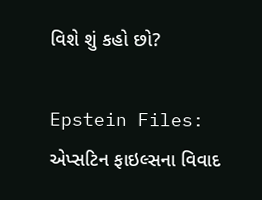વિશે શું કહો છો?

Epstein Files: એપ્સટિન ફાઇલ્સના વિવાદ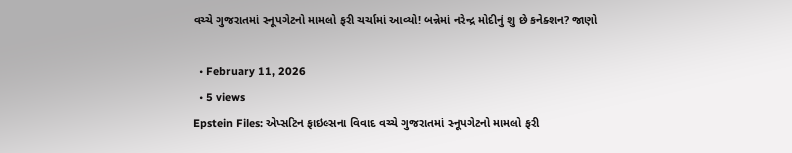વચ્ચે ગુજરાતમાં સ્નૂપગેટનો મામલો ફરી ચર્ચામાં આવ્યો! બન્નેમાં નરેન્દ્ર મોદીનું શુ છે કનેક્શન? જાણો

  • February 11, 2026
  • 5 views
Epstein Files: એપ્સટિન ફાઇલ્સના વિવાદ વચ્ચે ગુજરાતમાં સ્નૂપગેટનો મામલો ફરી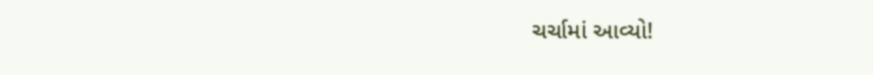ચર્ચામાં આવ્યો!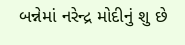બન્નેમાં નરેન્દ્ર મોદીનું શુ છે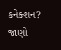કનેક્શન? જાણો